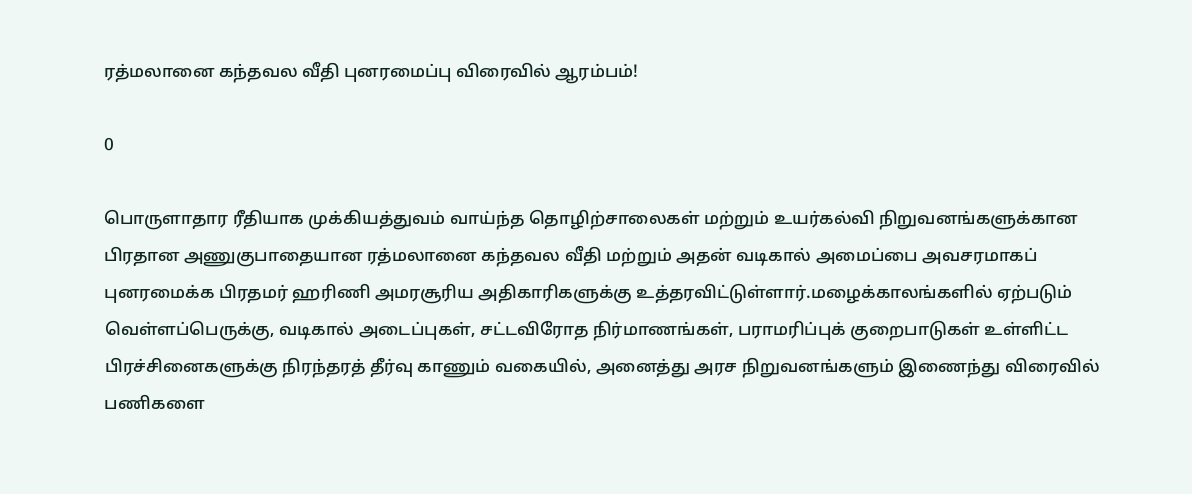ரத்மலானை கந்தவல வீதி புனரமைப்பு விரைவில் ஆரம்பம்!

0

பொருளாதார ரீதியாக முக்கியத்துவம் வாய்ந்த தொழிற்சாலைகள் மற்றும் உயர்கல்வி நிறுவனங்களுக்கான பிரதான அணுகுபாதையான ரத்மலானை கந்தவல வீதி மற்றும் அதன் வடிகால் அமைப்பை அவசரமாகப் புனரமைக்க பிரதமர் ஹரிணி அமரசூரிய அதிகாரிகளுக்கு உத்தரவிட்டுள்ளார்.மழைக்காலங்களில் ஏற்படும் வெள்ளப்பெருக்கு, வடிகால் அடைப்புகள், சட்டவிரோத நிர்மாணங்கள், பராமரிப்புக் குறைபாடுகள் உள்ளிட்ட பிரச்சினைகளுக்கு நிரந்தரத் தீர்வு காணும் வகையில், அனைத்து அரச நிறுவனங்களும் இணைந்து விரைவில் பணிகளை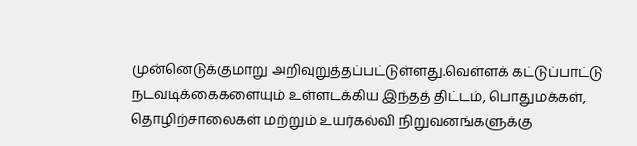முன்னெடுக்குமாறு அறிவுறுத்தப்பட்டுள்ளது.வெள்ளக் கட்டுப்பாட்டு நடவடிக்கைகளையும் உள்ளடக்கிய இந்தத் திட்டம், பொதுமக்கள், தொழிற்சாலைகள் மற்றும் உயர்கல்வி நிறுவனங்களுக்கு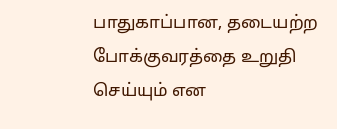பாதுகாப்பான, தடையற்ற போக்குவரத்தை உறுதி செய்யும் என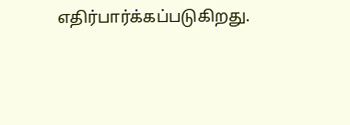எதிர்பார்க்கப்படுகிறது.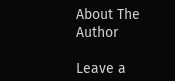About The Author

Leave a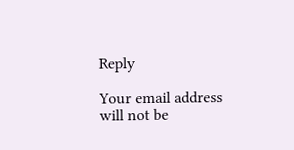Reply

Your email address will not be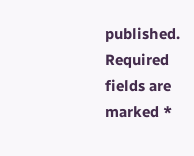published. Required fields are marked *